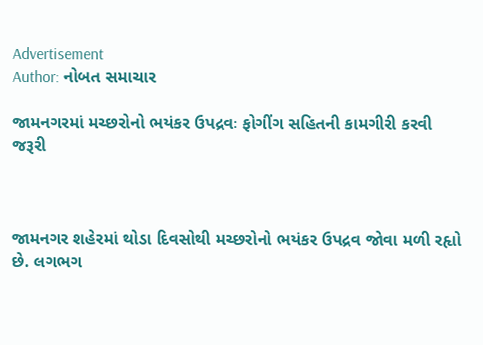Advertisement
Author: નોબત સમાચાર

જામનગરમાં મચ્છરોનો ભયંકર ઉપદ્રવઃ ફોગીંગ સહિતની કામગીરી કરવી જરૂરી



જામનગર શહેરમાં થોડા દિવસોથી મચ્છરોનો ભયંકર ઉપદ્રવ જોવા મળી રહૃાો છે. લગભગ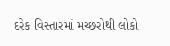દરેક વિસ્તારમાં મચ્છરોથી લોકો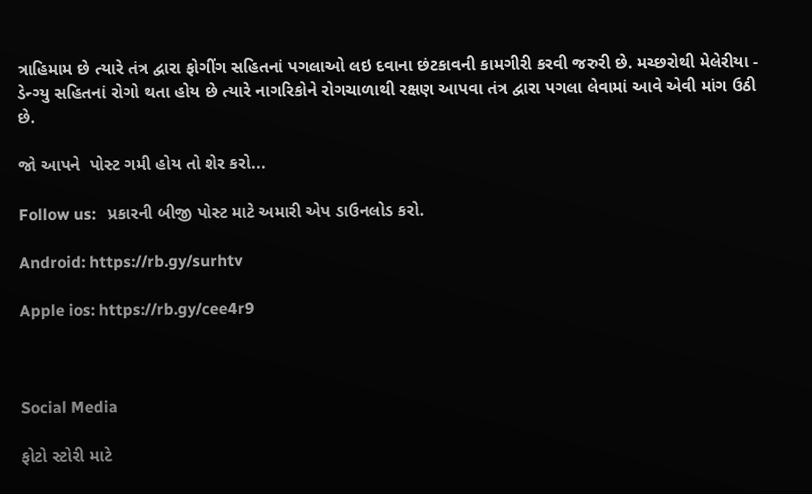ત્રાહિમામ છે ત્યારે તંત્ર દ્વારા ફોગીંગ સહિતનાં પગલાઓ લઇ દવાના છંટકાવની કામગીરી કરવી જરુરી છે. મચ્છરોથી મેલેરીયા - ડેન્ગ્યુ સહિતનાં રોગો થતા હોય છે ત્યારે નાગરિકોને રોગચાળાથી રક્ષણ આપવા તંત્ર દ્વારા પગલા લેવામાં આવે એવી માંગ ઉઠી છે.

જો આપને  પોસ્ટ ગમી હોય તો શેર કરો...

Follow us:   પ્રકારની બીજી પોસ્ટ માટે અમારી એપ ડાઉનલોડ કરો.

Android: https://rb.gy/surhtv

Apple ios: https://rb.gy/cee4r9



Social Media

ફોટો સ્ટોરી માટે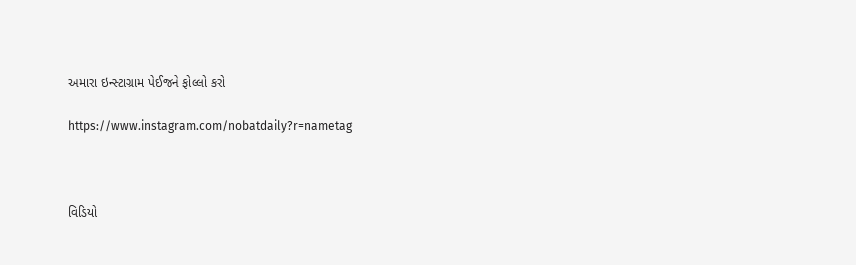અમારા ઇન્સ્ટાગ્રામ પેઈજને ફોલ્લો કરો

https://www.instagram.com/nobatdaily?r=nametag



વિડિયો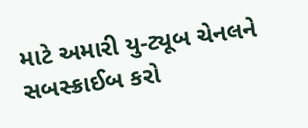માટે અમારી યુ-ટ્યૂબ ચેનલને સબસ્ક્રાઈબ કરો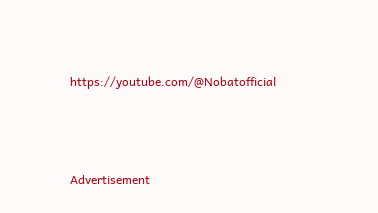https://youtube.com/@Nobatofficial



Advertisement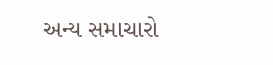અન્ય સમાચારો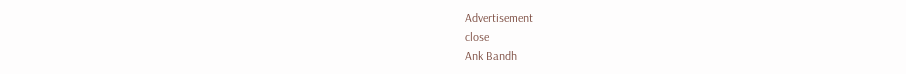Advertisement
close
Ank Bandh